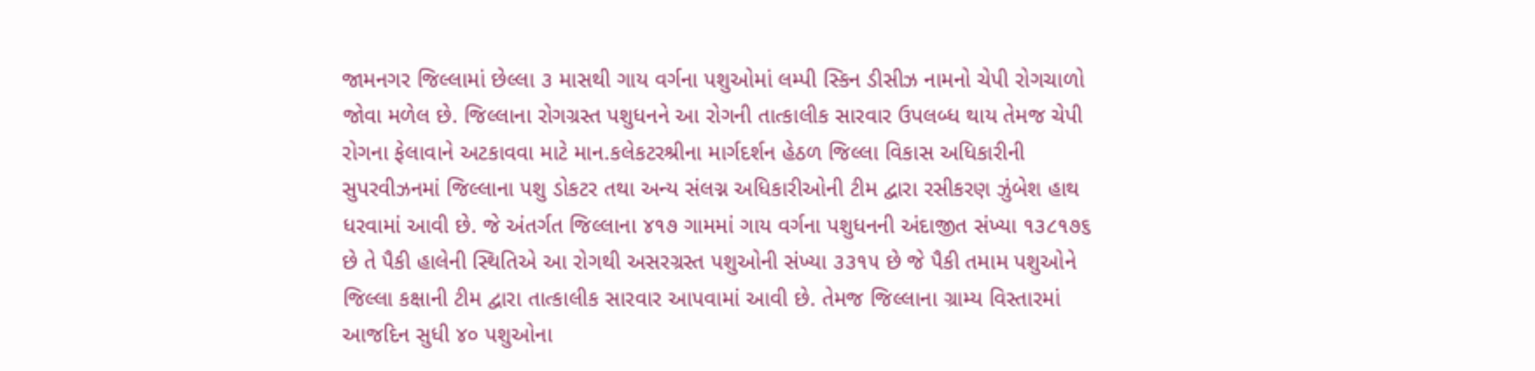જામનગર જિલ્લામાં છેલ્લા ૩ માસથી ગાય વર્ગના પશુઓમાં લમ્પી સ્કિન ડીસીઝ નામનો ચેપી રોગચાળો જોવા મળેલ છે. જિલ્લાના રોગગ્રસ્ત પશુધનને આ રોગની તાત્કાલીક સારવાર ઉપલબ્ધ થાય તેમજ ચેપી રોગના ફેલાવાને અટકાવવા માટે માન.કલેકટરશ્રીના માર્ગદર્શન હેઠળ જિલ્લા વિકાસ અધિકારીની સુપરવીઝનમાં જિલ્લાના પશુ ડોકટર તથા અન્ય સંલગ્ન અધિકારીઓની ટીમ દ્વારા રસીકરણ ઝુંબેશ હાથ ધરવામાં આવી છે. જે અંતર્ગત જિલ્લાના ૪૧૭ ગામમાં ગાય વર્ગના પશુધનની અંદાજીત સંખ્યા ૧૩૮૧૭૬ છે તે પૈકી હાલેની સ્થિતિએ આ રોગથી અસરગ્રસ્ત પશુઓની સંખ્યા ૩૩૧૫ છે જે પૈકી તમામ પશુઓને જિલ્લા કક્ષાની ટીમ દ્વારા તાત્કાલીક સારવાર આપવામાં આવી છે. તેમજ જિલ્લાના ગ્રામ્ય વિસ્તારમાં આજદિન સુધી ૪૦ પશુઓના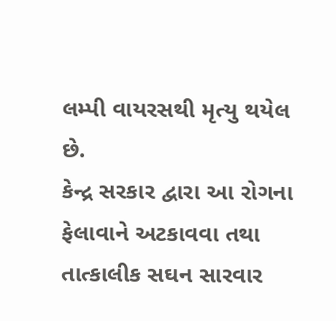લમ્પી વાયરસથી મૃત્યુ થયેલ છે.
કેન્દ્ર સરકાર દ્વારા આ રોગના ફેલાવાને અટકાવવા તથા તાત્કાલીક સઘન સારવાર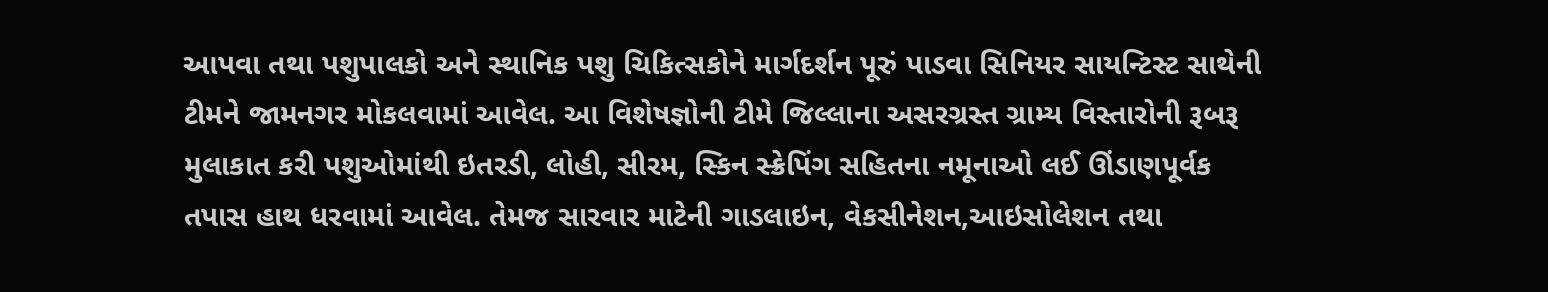આપવા તથા પશુપાલકો અને સ્થાનિક પશુ ચિકિત્સકોને માર્ગદર્શન પૂરું પાડવા સિનિયર સાયન્ટિસ્ટ સાથેની ટીમને જામનગર મોકલવામાં આવેલ. આ વિશેષજ્ઞોની ટીમે જિલ્લાના અસરગ્રસ્ત ગ્રામ્ય વિસ્તારોની રૂબરૂ મુલાકાત કરી પશુઓમાંથી ઇતરડી, લોહી, સીરમ, સ્કિન સ્ક્રેપિંગ સહિતના નમૂનાઓ લઈ ઊંડાણપૂર્વક તપાસ હાથ ધરવામાં આવેલ. તેમજ સારવાર માટેની ગાડલાઇન, વેકસીનેશન,આઇસોલેશન તથા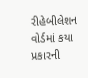રીહેબીલેશન વોર્ડમાં કયા પ્રકારની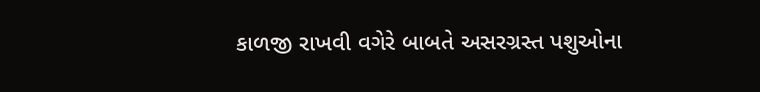કાળજી રાખવી વગેરે બાબતે અસરગ્રસ્ત પશુઓના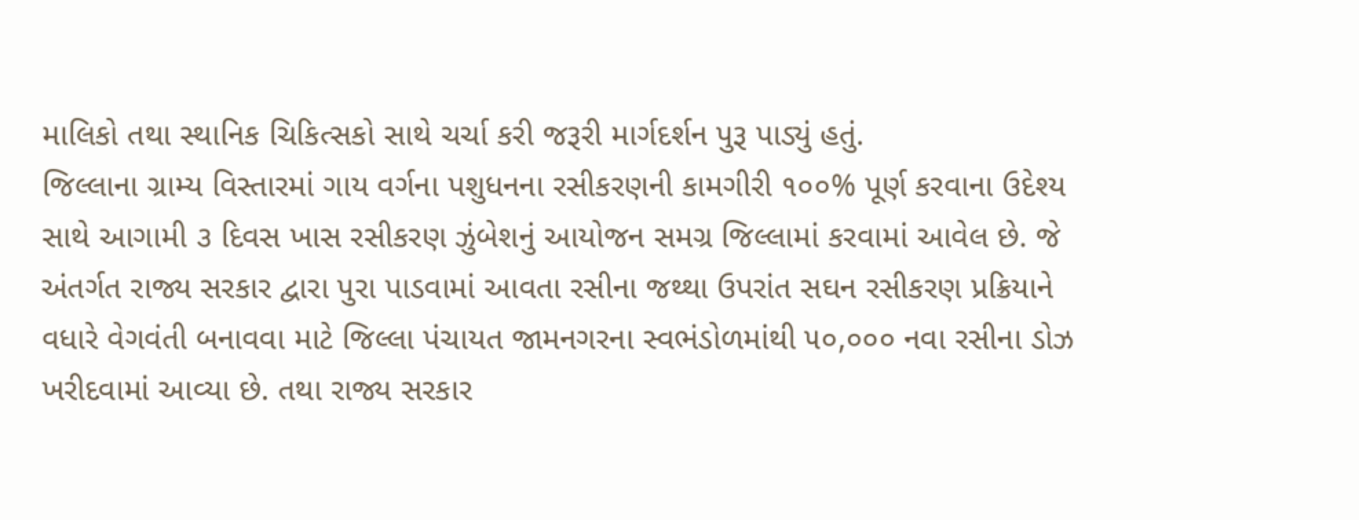માલિકો તથા સ્થાનિક ચિકિત્સકો સાથે ચર્ચા કરી જરૂરી માર્ગદર્શન પુરૂ પાડ્યું હતું.
જિલ્લાના ગ્રામ્ય વિસ્તારમાં ગાય વર્ગના પશુધનના રસીકરણની કામગીરી ૧૦૦% પૂર્ણ કરવાના ઉદેશ્ય સાથે આગામી ૩ દિવસ ખાસ રસીકરણ ઝુંબેશનું આયોજન સમગ્ર જિલ્લામાં કરવામાં આવેલ છે. જે અંતર્ગત રાજ્ય સરકાર દ્વારા પુરા પાડવામાં આવતા રસીના જથ્થા ઉપરાંત સઘન રસીકરણ પ્રક્રિયાને વધારે વેગવંતી બનાવવા માટે જિલ્લા પંચાયત જામનગરના સ્વભંડોળમાંથી ૫૦,૦૦૦ નવા રસીના ડોઝ ખરીદવામાં આવ્યા છે. તથા રાજ્ય સરકાર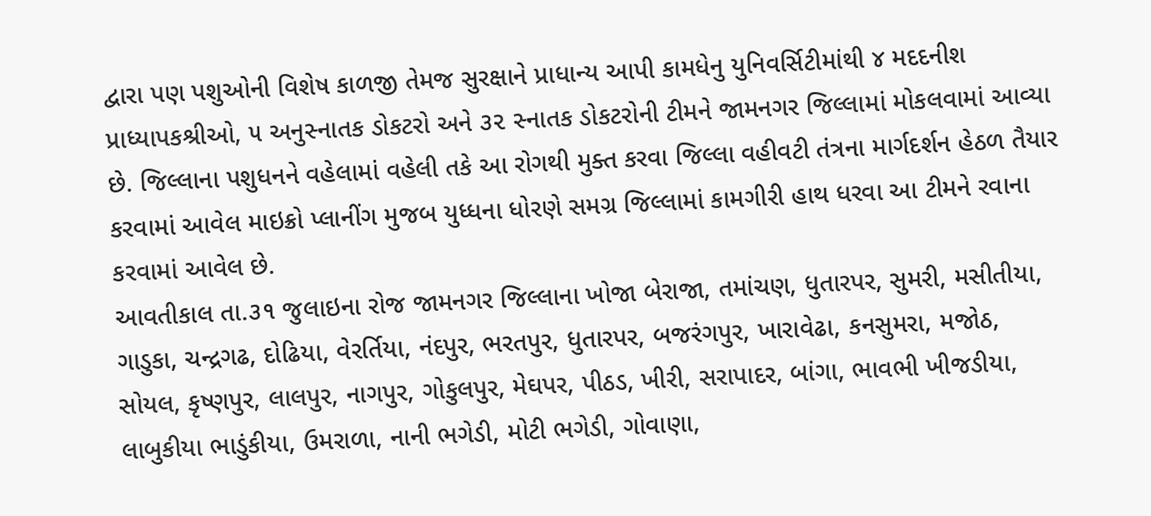દ્વારા પણ પશુઓની વિશેષ કાળજી તેમજ સુરક્ષાને પ્રાધાન્ય આપી કામધેનુ યુનિવર્સિટીમાંથી ૪ મદદનીશ પ્રાધ્યાપકશ્રીઓ, ૫ અનુસ્નાતક ડોકટરો અને ૩૨ સ્નાતક ડોકટરોની ટીમને જામનગર જિલ્લામાં મોકલવામાં આવ્યા છે. જિલ્લાના પશુધનને વહેલામાં વહેલી તકે આ રોગથી મુક્ત કરવા જિલ્લા વહીવટી તંત્રના માર્ગદર્શન હેઠળ તૈયાર કરવામાં આવેલ માઇક્રો પ્લાનીંગ મુજબ યુધ્ધના ધોરણે સમગ્ર જિલ્લામાં કામગીરી હાથ ધરવા આ ટીમને રવાના કરવામાં આવેલ છે.
આવતીકાલ તા.૩૧ જુલાઇના રોજ જામનગર જિલ્લાના ખોજા બેરાજા, તમાંચણ, ધુતારપર, સુમરી, મસીતીયા, ગાડુકા, ચન્દ્રગઢ, દોઢિયા, વેરર્તિયા, નંદપુર, ભરતપુર, ધુતારપર, બજરંગપુર, ખારાવેઢા, કનસુમરા, મજોઠ, સોયલ, કૃષ્ણપુર, લાલપુર, નાગપુર, ગોકુલપુર, મેઘપર, પીઠડ, ખીરી, સરાપાદર, બાંગા, ભાવભી ખીજડીયા, લાબુકીયા ભાડુંકીયા, ઉમરાળા, નાની ભગેડી, મોટી ભગેડી, ગોવાણા,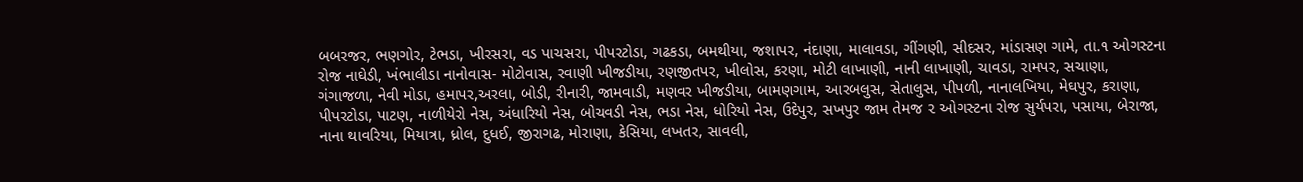બબરજર, ભણગોર, ટેભડા, ખીરસરા, વડ પાચસરા, પીપરટોડા, ગઢકડા, બમથીયા, જશાપર, નંદાણા, માલાવડા, ગીંગણી, સીદસર, માંડાસણ ગામે, તા.૧ ઓગસ્ટના રોજ નાઘેડી, ખંભાલીડા નાનોવાસ- મોટોવાસ, રવાણી ખીજડીયા, રણજીતપર, ખીલોસ, કરણા, મોટી લાખાણી, નાની લાખાણી, ચાવડા, રામપર, સચાણા, ગંગાજળા, નેવી મોડા, હમાપર,અરલા, બોડી, રીનારી, જામવાડી, મણવર ખીજડીયા, બામણગામ, આરબલુસ, સેતાલુસ, પીપળી, નાનાલખિયા, મેઘપુર, કરાણા, પીપરટોડા, પાટણ, નાળીયેરો નેસ, અંધારિયો નેસ, બોચવડી નેસ, ભડા નેસ, ધોરિયો નેસ, ઉદેપુર, સખપુર જામ તેમજ ૨ ઓગસ્ટના રોજ સુર્યપરા, પસાયા, બેરાજા, નાના થાવરિયા, મિયાત્રા, ધ્રોલ, દુધઈ, જીરાગઢ, મોરાણા, કેસિયા, લખતર, સાવલી,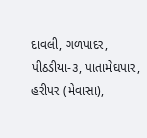દાવલી, ગળપાદર, પીઠડીયા-૩, પાતામેઘપાર, હરીપર (મેવાસા),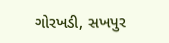ગોરખડી, સખપુર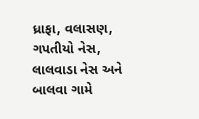ધ્રાફા, વલાસણ, ગપતીયો નેસ, લાલવાડા નેસ અને બાલવા ગામે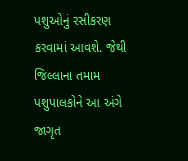પશુઓનું રસીકરણ કરવામાં આવશે. જેથી જિલ્લાના તમામ પશુપાલકોને આ અંગે જાગૃત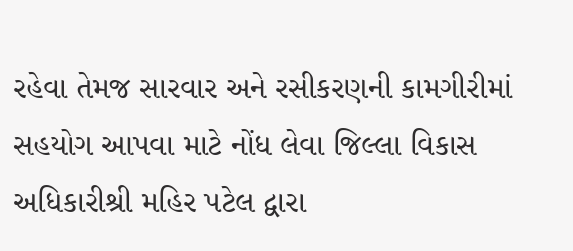રહેવા તેમજ સારવાર અને રસીકરણની કામગીરીમાં સહયોગ આપવા માટે નોંધ લેવા જિલ્લા વિકાસ અધિકારીશ્રી મહિર પટેલ દ્વારા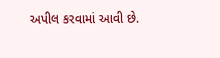અપીલ કરવામાં આવી છે.